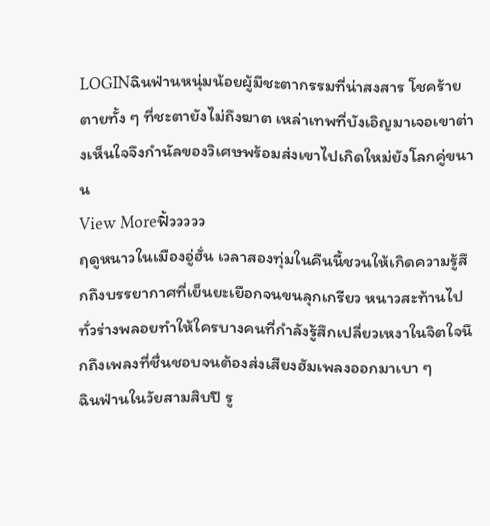LOGINฉินฟ่านหนุ่มน้อยผู้มีชะตากรรมที่น่าสงสาร โชคร้ายตายทั้ง ๆ ที่ชะตายังไม่ถึงฆาต เหล่าเทพที่บังเอิญมาเจอเขาต่างเห็นใจจึงกำนัลของวิเศษพร้อมส่งเขาไปเกิดใหม่ยังโลกคู่ขนาน
View Moreฟิ้ววววว
ฤดูหนาวในเมืองอู่ฮั่น เวลาสองทุ่มในคืนนี้ชวนให้เกิดความรู้สึกถึงบรรยากาศที่เย็นยะเยือกจนขนลุกเกรียว หนาวสะท้านไปทั่วร่างพลอยทำให้ใครบางคนที่กำลังรู้สึกเปลี่ยวเหงาในจิตใจนึกถึงเพลงที่ชื่นชอบจนต้องส่งเสียงฮัมเพลงออกมาเบา ๆ
ฉินฟ่านในวัยสามสิบปี รู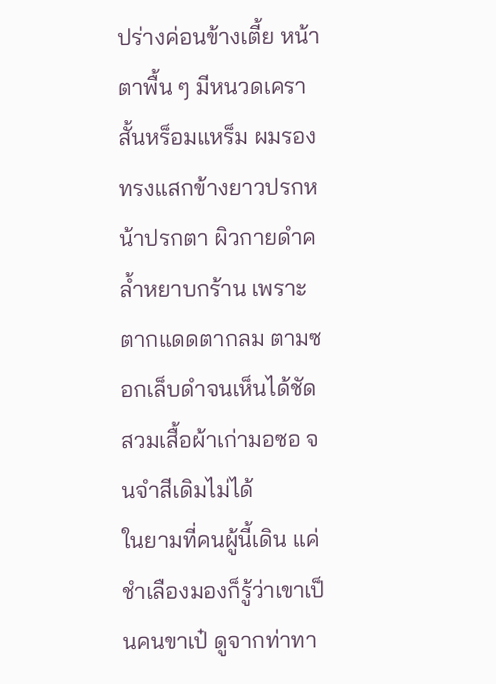ปร่างค่อนข้างเตี้ย หน้าตาพื้น ๆ มีหนวดเคราสั้นหร็อมแหร็ม ผมรองทรงแสกข้างยาวปรกหน้าปรกตา ผิวกายดำคล้ำหยาบกร้าน เพราะตากแดดตากลม ตามซอกเล็บดำจนเห็นได้ชัด สวมเสื้อผ้าเก่ามอซอ จนจำสีเดิมไม่ได้
ในยามที่คนผู้นี้เดิน แค่ชำเลืองมองก็รู้ว่าเขาเป็นคนขาเป๋ ดูจากท่าทา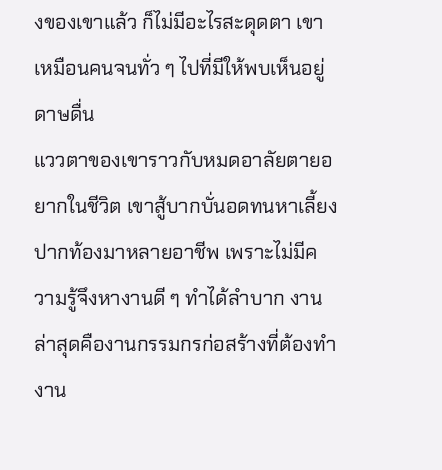งของเขาแล้ว ก็ไม่มีอะไรสะดุดตา เขาเหมือนคนจนทั่ว ๆ ไปที่มีให้พบเห็นอยู่ดาษดื่น
แววตาของเขาราวกับหมดอาลัยตายอยากในชีวิต เขาสู้บากบั่นอดทนหาเลี้ยงปากท้องมาหลายอาชีพ เพราะไม่มีความรู้จึงหางานดี ๆ ทำได้ลำบาก งานล่าสุดคืองานกรรมกรก่อสร้างที่ต้องทำงาน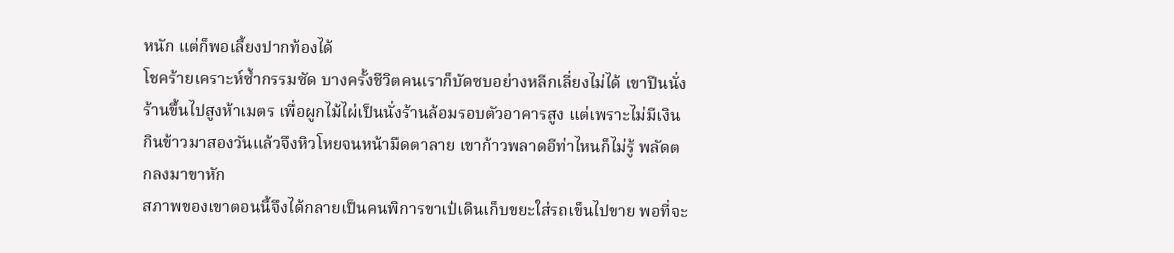หนัก แต่ก็พอเลี้ยงปากท้องได้
โชคร้ายเคราะห์ซ้ำกรรมซัด บางครั้งชีวิตคนเราก็บัดซบอย่างหลีกเลี่ยงไม่ได้ เขาปีนนั่งร้านขึ้นไปสูงห้าเมตร เพื่อผูกไม้ไผ่เป็นนั่งร้านล้อมรอบตัวอาคารสูง แต่เพราะไม่มีเงินกินข้าวมาสองวันแล้วจึงหิวโหยจนหน้ามืดตาลาย เขาก้าวพลาดอีท่าไหนก็ไม่รู้ พลัดตกลงมาขาหัก
สภาพของเขาตอนนี้จึงได้กลายเป็นคนพิการขาเป๋เดินเก็บขยะใส่รถเข็นไปขาย พอที่จะ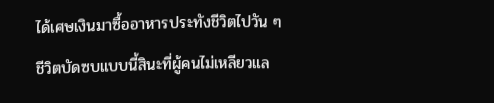ได้เศษเงินมาซื้ออาหารประทังชีวิตไปวัน ๆ ชีวิตบัดซบแบบนี้สินะที่ผู้คนไม่เหลียวแล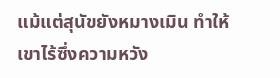แม้แต่สุนัขยังหมางเมิน ทำให้เขาไร้ซึ่งความหวัง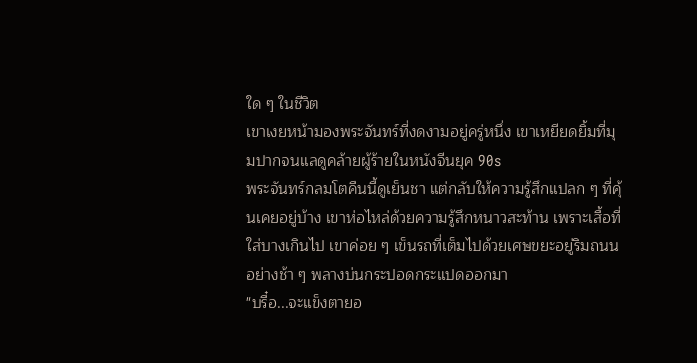ใด ๆ ในชีวิต
เขาเงยหน้ามองพระจันทร์ที่งดงามอยู่ครู่หนึ่ง เขาเหยียดยิ้มที่มุมปากจนแลดูคล้ายผู้ร้ายในหนังจีนยุค 90s
พระจันทร์กลมโตคืนนี้ดูเย็นชา แต่กลับให้ความรู้สึกแปลก ๆ ที่คุ้นเคยอยู่บ้าง เขาห่อไหล่ด้วยความรู้สึกหนาวสะท้าน เพราะเสื้อที่ใส่บางเกินไป เขาค่อย ๆ เข็นรถที่เต็มไปด้วยเศษขยะอยู่ริมถนนอย่างช้า ๆ พลางบ่นกระปอดกระแปดออกมา
"บรื๋อ...จะแข็งตายอ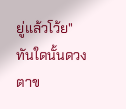ยู่แล้วโว้ย"
ทันใดนั้นดวงตาข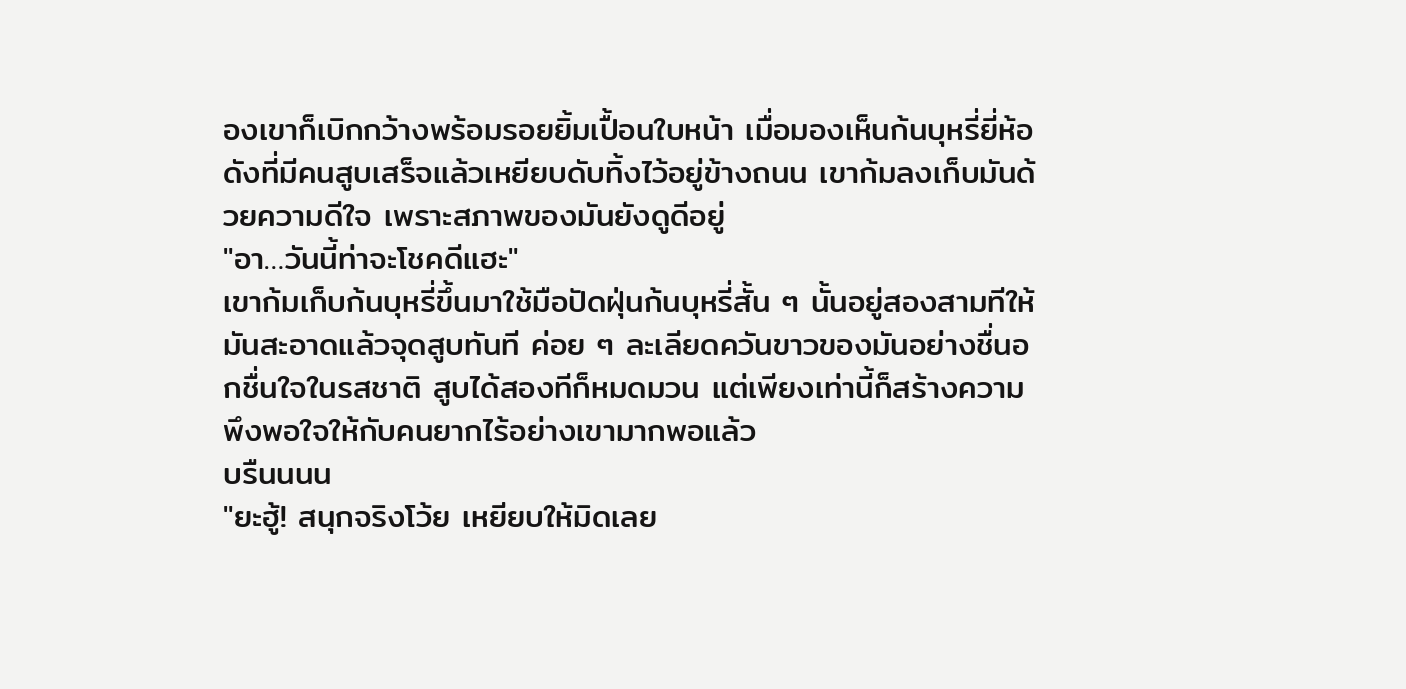องเขาก็เบิกกว้างพร้อมรอยยิ้มเปื้อนใบหน้า เมื่อมองเห็นก้นบุหรี่ยี่ห้อดังที่มีคนสูบเสร็จแล้วเหยียบดับทิ้งไว้อยู่ข้างถนน เขาก้มลงเก็บมันด้วยความดีใจ เพราะสภาพของมันยังดูดีอยู่
"อา…วันนี้ท่าจะโชคดีแฮะ"
เขาก้มเก็บก้นบุหรี่ขึ้นมาใช้มือปัดฝุ่นก้นบุหรี่สั้น ๆ นั้นอยู่สองสามทีให้มันสะอาดแล้วจุดสูบทันที ค่อย ๆ ละเลียดควันขาวของมันอย่างชื่นอกชื่นใจในรสชาติ สูบได้สองทีก็หมดมวน แต่เพียงเท่านี้ก็สร้างความพึงพอใจให้กับคนยากไร้อย่างเขามากพอแล้ว
บรืนนนน
"ยะฮู้! สนุกจริงโว้ย เหยียบให้มิดเลย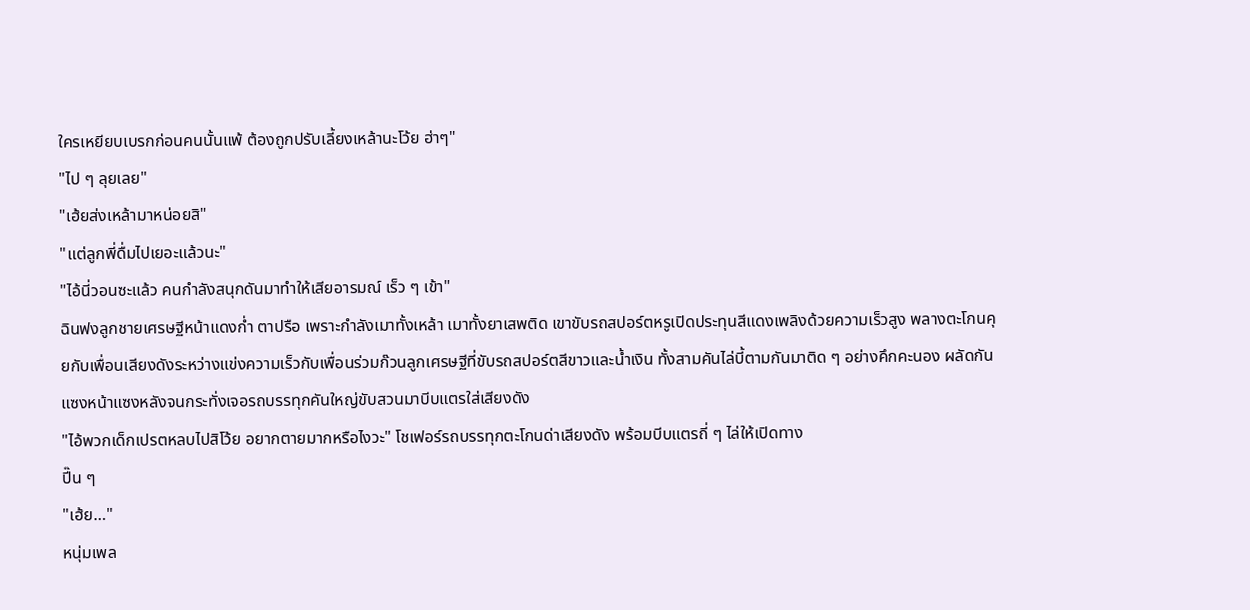ใครเหยียบเบรกก่อนคนนั้นแพ้ ต้องถูกปรับเลี้ยงเหล้านะโว้ย ฮ่าๆ"
"ไป ๆ ลุยเลย"
"เฮ้ยส่งเหล้ามาหน่อยสิ"
"แต่ลูกพี่ดื่มไปเยอะแล้วนะ"
"ไอ้นี่วอนซะแล้ว คนกำลังสนุกดันมาทำให้เสียอารมณ์ เร็ว ๆ เข้า"
ฉินฟงลูกชายเศรษฐีหน้าแดงก่ำ ตาปรือ เพราะกำลังเมาทั้งเหล้า เมาทั้งยาเสพติด เขาขับรถสปอร์ตหรูเปิดประทุนสีแดงเพลิงด้วยความเร็วสูง พลางตะโกนคุยกับเพื่อนเสียงดังระหว่างแข่งความเร็วกับเพื่อนร่วมก๊วนลูกเศรษฐีที่ขับรถสปอร์ตสีขาวและน้ำเงิน ทั้งสามคันไล่บี้ตามกันมาติด ๆ อย่างคึกคะนอง ผลัดกันแซงหน้าแซงหลังจนกระทั่งเจอรถบรรทุกคันใหญ่ขับสวนมาบีบแตรใส่เสียงดัง
"ไอ้พวกเด็กเปรตหลบไปสิโว้ย อยากตายมากหรือไงวะ" โชเฟอร์รถบรรทุกตะโกนด่าเสียงดัง พร้อมบีบแตรถี่ ๆ ไล่ให้เปิดทาง
ปี๊น ๆ
"เฮ้ย…"
หนุ่มเพล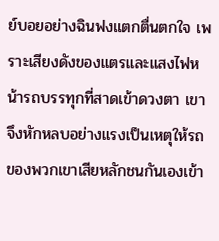ย์บอยอย่างฉินฟงแตกตื่นตกใจ เพราะเสียงดังของแตรและแสงไฟหน้ารถบรรทุกที่สาดเข้าดวงตา เขาจึงหักหลบอย่างแรงเป็นเหตุให้รถของพวกเขาเสียหลักชนกันเองเข้า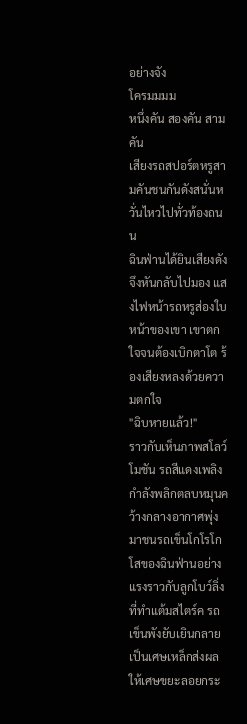อย่างจัง
โครมมมม
หนึ่งคัน สองคัน สามคัน
เสียงรถสปอร์ตหรูสามคันชนกันดังสนั่นหวั่นไหวไปทั่วท้องถนน
ฉินฟ่านได้ยินเสียงดังจึงหันกลับไปมอง แสงไฟหน้ารถหรูส่องใบหน้าของเขา เขาตกใจจนต้องเบิกตาโต ร้องเสียงหลงด้วยความตกใจ
"ฉิบหายแล้ว!"
ราวกับเห็นภาพสโลว์โมชัน รถสีแดงเพลิงกำลังพลิกตลบหมุนคว้างกลางอากาศพุ่งมาชนรถเข็นโกโรโกโสของฉินฟ่านอย่างแรงราวกับลูกโบว์ลิ่งที่ทำแต้มสไตร์ค รถเข็นพังยับเยินกลายเป็นเศษเหล็กส่งผลให้เศษขยะลอยกระ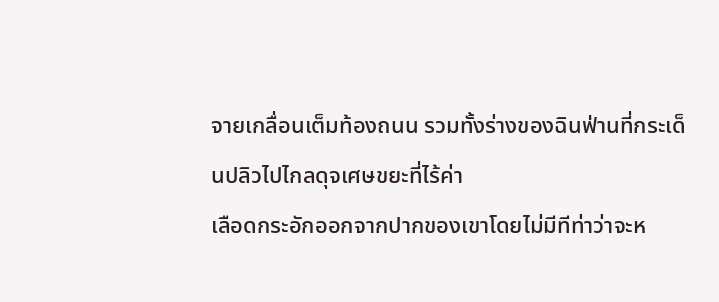จายเกลื่อนเต็มท้องถนน รวมทั้งร่างของฉินฟ่านที่กระเด็นปลิวไปไกลดุจเศษขยะที่ไร้ค่า
เลือดกระอักออกจากปากของเขาโดยไม่มีทีท่าว่าจะห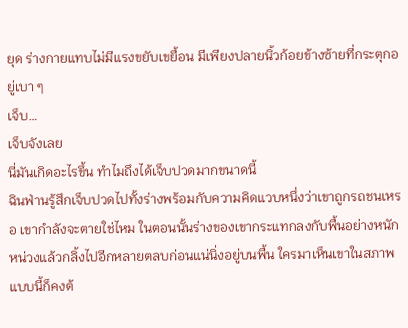ยุด ร่างกายแทบไม่มีแรงขยับเขยื้อน มีเพียงปลายนิ้วก้อยข้างซ้ายที่กระตุกอยู่เบา ๆ
เจ็บ…
เจ็บจังเลย
นี่มันเกิดอะไรขึ้น ทำไมถึงได้เจ็บปวดมากขนาดนี้
ฉินฟ่านรู้สึกเจ็บปวดไปทั้งร่างพร้อมกับความคิดแวบหนึ่งว่าเขาถูกรถชนเหรอ เขากำลังจะตายใช่ไหม ในตอนนั้นร่างของเขากระแทกลงกับพื้นอย่างหนักหน่วงแล้วกลิ้งไปอีกหลายตลบก่อนแน่นิ่งอยู่บนพื้น ใครมาเห็นเขาในสภาพแบบนี้ก็คงต้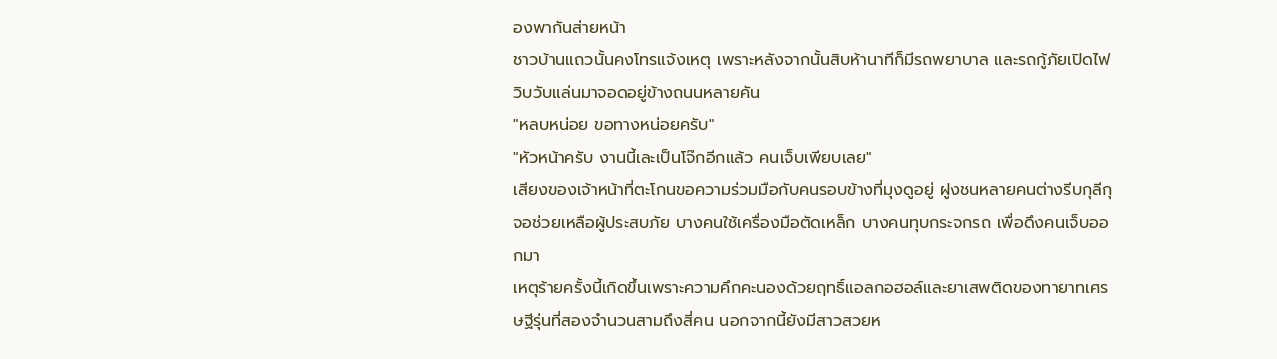องพากันส่ายหน้า
ชาวบ้านแถวนั้นคงโทรแจ้งเหตุ เพราะหลังจากนั้นสิบห้านาทีก็มีรถพยาบาล และรถกู้ภัยเปิดไฟวิบวับแล่นมาจอดอยู่ข้างถนนหลายคัน
"หลบหน่อย ขอทางหน่อยครับ"
"หัวหน้าครับ งานนี้เละเป็นโจ๊กอีกแล้ว คนเจ็บเพียบเลย"
เสียงของเจ้าหน้าที่ตะโกนขอความร่วมมือกับคนรอบข้างที่มุงดูอยู่ ฝูงชนหลายคนต่างรีบกุลีกุจอช่วยเหลือผู้ประสบภัย บางคนใช้เครื่องมือตัดเหล็ก บางคนทุบกระจกรถ เพื่อดึงคนเจ็บออกมา
เหตุร้ายครั้งนี้เกิดขึ้นเพราะความคึกคะนองด้วยฤทธิ์แอลกอฮอล์และยาเสพติดของทายาทเศรษฐีรุ่นที่สองจำนวนสามถึงสี่คน นอกจากนี้ยังมีสาวสวยห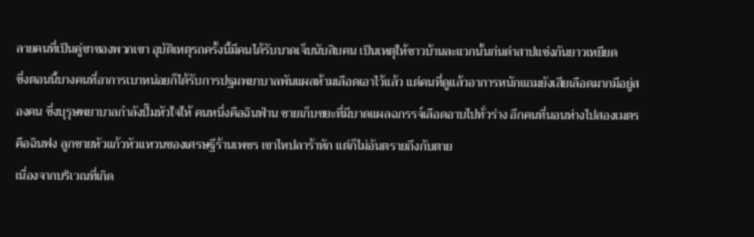ลายคนที่เป็นคู่ขาของพวกเขา อุบัติเหตุรถครั้งนี้มีคนได้รับบาดเจ็บนับสิบคน เป็นเหตุให้ชาวบ้านละแวกนั้นก่นด่าสาปแช่งกันยาวเหยียด
ซึ่งตอนนี้บางคนที่อาการเบาหน่อยก็ได้รับการปฐมพยาบาลพันแผลห้ามเลือดเอาไว้แล้ว แต่คนที่ดูแล้วอาการหนักแถมยังเสียเลือดมากมีอยู่สองคน ซึ่งบุรุษพยาบาลกำลังปั๊มหัวใจให้ คนหนึ่งคือฉินฟ่าน ชายเก็บขยะที่มีบาดแผลฉกรรจ์เลือดอาบไปทั่วร่าง อีกคนที่นอนห่างไปสองเมตรคือฉินฟง ลูกชายหัวแก้วหัวแหวนของเศรษฐีร้านเพชร เขาไหปลาร้าหัก แต่ก็ไม่อันตรายถึงกับตาย
เนื่องจากบริเวณที่เกิด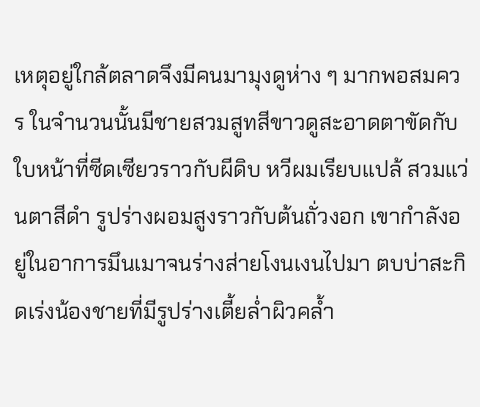เหตุอยู่ใกล้ตลาดจึงมีคนมามุงดูห่าง ๆ มากพอสมควร ในจำนวนนั้นมีชายสวมสูทสีขาวดูสะอาดตาขัดกับใบหน้าที่ซีดเซียวราวกับผีดิบ หวีผมเรียบแปล้ สวมแว่นตาสีดำ รูปร่างผอมสูงราวกับต้นถั่วงอก เขากำลังอยู่ในอาการมึนเมาจนร่างส่ายโงนเงนไปมา ตบบ่าสะกิดเร่งน้องชายที่มีรูปร่างเตี้ยล่ำผิวคล้ำ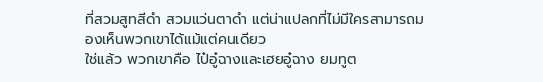ที่สวมสูทสีดำ สวมแว่นตาดำ แต่น่าแปลกที่ไม่มีใครสามารถมองเห็นพวกเขาได้แม้แต่คนเดียว
ใช่แล้ว พวกเขาคือ ไป๋อู๋ฉางและเฮยอู๋ฉาง ยมทูต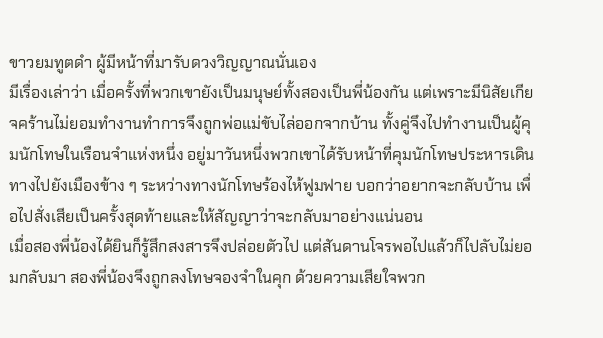ขาวยมทูตดำ ผู้มีหน้าที่มารับดวงวิญญาณนั่นเอง
มีเรื่องเล่าว่า เมื่อครั้งที่พวกเขายังเป็นมนุษย์ทั้งสองเป็นพี่น้องกัน แต่เพราะมีนิสัยเกียจคร้านไม่ยอมทำงานทำการจึงถูกพ่อแม่ขับไล่ออกจากบ้าน ทั้งคู่จึงไปทำงานเป็นผู้คุมนักโทษในเรือนจำแห่งหนึ่ง อยู่มาวันหนึ่งพวกเขาได้รับหน้าที่คุมนักโทษประหารเดินทางไปยังเมืองข้าง ๆ ระหว่างทางนักโทษร้องไห้ฟูมฟาย บอกว่าอยากจะกลับบ้าน เพื่อไปสั่งเสียเป็นครั้งสุดท้ายและให้สัญญาว่าจะกลับมาอย่างแน่นอน
เมื่อสองพี่น้องได้ยินก็รู้สึกสงสารจึงปล่อยตัวไป แต่สันดานโจรพอไปแล้วก็ไปลับไม่ยอมกลับมา สองพี่น้องจึงถูกลงโทษจองจำในคุก ด้วยความเสียใจพวก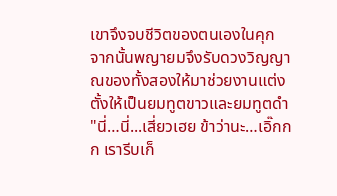เขาจึงจบชีวิตของตนเองในคุก
จากนั้นพญายมจึงรับดวงวิญญาณของทั้งสองให้มาช่วยงานแต่งตั้งให้เป็นยมทูตขาวและยมทูตดำ
"นี่…นี่...เสี่ยวเฮย ข้าว่านะ…เอิ๊กกก เรารีบเก็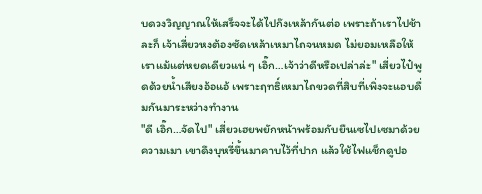บดวงวิญญาณให้เสร็จจะได้ไปก๊งเหล้ากันต่อ เพราะถ้าเราไปช้าละก็ เจ้าเสี่ยวหงต้องซัดเหล้าเหมาไถจนหมด ไม่ยอมเหลือให้เราแม้แต่หยดเดียวแน่ ๆ เอิ๊ก…เจ้าว่าดีหรือเปล่าล่ะ" เสี่ยวไป๋พูดด้วยน้ำเสียงอ้อแอ้ เพราะฤทธิ์เหมาไถขวดที่สิบที่เพิ่งจะแอบดื่มกันมาระหว่างทำงาน
"ดี เอิ๊ก…จัดไป" เสี่ยวเฮยพยักหน้าพร้อมกับยืนเซไปเซมาด้วยความเมา เขาดึงบุหรี่ขึ้นมาคาบไว้ที่ปาก แล้วใช้ไฟแช็กดูปอ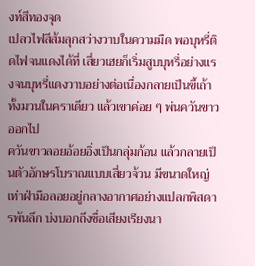งท์สีทองจุด
เปลวไฟสีส้มลุกสว่างวาบในความมืด พอบุหรี่ติดไฟจนแดงได้ที่ เสี่ยวเฮยก็เริ่มสูบบุหรี่อย่างแรงจนบุหรี่แดงวาบอย่างต่อเนื่องกลายเป็นขี้เถ้าทั้งมวนในคราเดียว แล้วเขาค่อย ๆ พ่นควันขาวออกไป
ควันขาวลอยอ้อยอิ่งเป็นกลุ่มก้อน แล้วกลายเป็นตัวอักษรโบราณแบบเสี่ยวจ้วน มีขนาดใหญ่เท่าฝ่ามือลอยอยู่กลางอากาศอย่างแปลกพิสดารพันลึก บ่งบอกถึงชื่อเสียงเรียงนา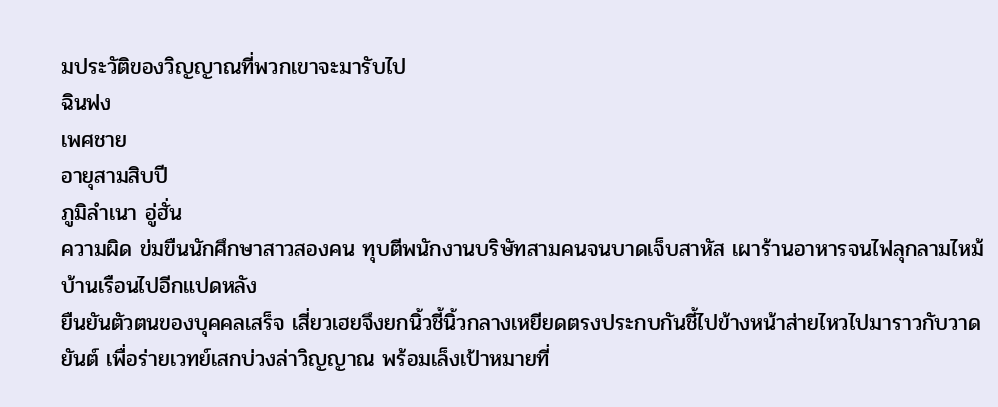มประวัติของวิญญาณที่พวกเขาจะมารับไป
ฉินฟง
เพศชาย
อายุสามสิบปี
ภูมิลำเนา อู่ฮั่น
ความผิด ข่มขืนนักศึกษาสาวสองคน ทุบตีพนักงานบริษัทสามคนจนบาดเจ็บสาหัส เผาร้านอาหารจนไฟลุกลามไหม้บ้านเรือนไปอีกแปดหลัง
ยืนยันตัวตนของบุคคลเสร็จ เสี่ยวเฮยจึงยกนิ้วชี้นิ้วกลางเหยียดตรงประกบกันชี้ไปข้างหน้าส่ายไหวไปมาราวกับวาดยันต์ เพื่อร่ายเวทย์เสกบ่วงล่าวิญญาณ พร้อมเล็งเป้าหมายที่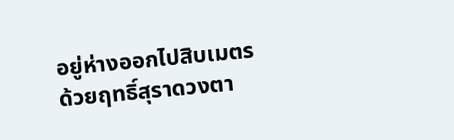อยู่ห่างออกไปสิบเมตร ด้วยฤทธิ์สุราดวงตา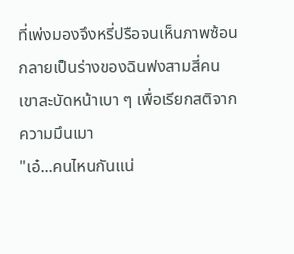ที่เพ่งมองจึงหรี่ปรือจนเห็นภาพซ้อน กลายเป็นร่างของฉินฟงสามสี่คน เขาสะบัดหน้าเบา ๆ เพื่อเรียกสติจากความมึนเมา
"เอ๋...คนไหนกันแน่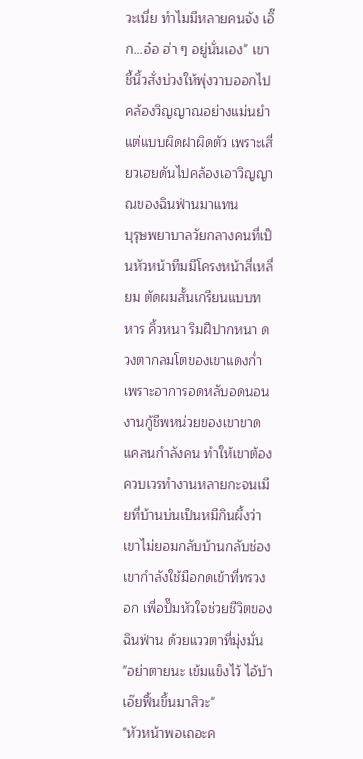วะเนี่ย ทำไมมีหลายคนจัง เอิ๊ก...อ๋อ ฮ่า ๆ อยู่นั่นเอง" เขาชี้นิ้วสั่งบ่วงให้พุ่งวาบออกไปคล้องวิญญาณอย่างแม่นยำ แต่แบบผิดฝาผิดตัว เพราะเสี่ยวเฮยดันไปคล้องเอาวิญญาณของฉินฟ่านมาแทน
บุรุษพยาบาลวัยกลางคนที่เป็นหัวหน้าทีมมีโครงหน้าสี่เหลี่ยม ตัดผมสั้นเกรียนแบบทหาร คิ้วหนา ริมฝีปากหนา ดวงตากลมโตของเขาแดงก่ำ เพราะอาการอดหลับอดนอน
งานกู้ชีพหน่วยของเขาขาดแคลนกำลังคน ทำให้เขาต้องควบเวรทำงานหลายกะจนเมียที่บ้านบ่นเป็นหมีกินผึ้งว่าเขาไม่ยอมกลับบ้านกลับช่อง
เขากำลังใช้มือกดเข้าที่ทรวงอก เพื่อปั๊มหัวใจช่วยชีวิตของฉินฟ่าน ด้วยแววตาที่มุ่งมั่น
"อย่าตายนะ เข้มแข็งไว้ ไอ้บ้าเอ๊ยฟื้นขึ้นมาสิวะ"
"หัวหน้าพอเถอะค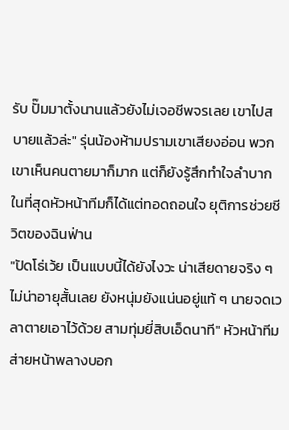รับ ปั๊มมาตั้งนานแล้วยังไม่เจอชีพจรเลย เขาไปสบายแล้วล่ะ" รุ่นน้องห้ามปรามเขาเสียงอ่อน พวกเขาเห็นคนตายมาก็มาก แต่ก็ยังรู้สึกทำใจลำบาก
ในที่สุดหัวหน้าทีมก็ได้แต่ทอดถอนใจ ยุติการช่วยชีวิตของฉินฟ่าน
"ปัดโธ่เว้ย เป็นแบบนี้ได้ยังไงวะ น่าเสียดายจริง ๆ ไม่น่าอายุสั้นเลย ยังหนุ่มยังแน่นอยู่แท้ ๆ นายจดเวลาตายเอาไว้ด้วย สามทุ่มยี่สิบเอ็ดนาที" หัวหน้าทีมส่ายหน้าพลางบอก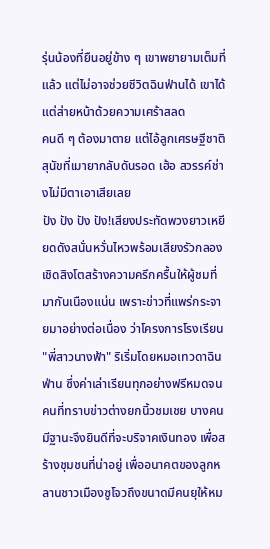รุ่นน้องที่ยืนอยู่ข้าง ๆ เขาพยายามเต็มที่แล้ว แต่ไม่อาจช่วยชีวิตฉินฟ่านได้ เขาได้แต่ส่ายหน้าด้วยความเศร้าสลด
คนดี ๆ ต้องมาตาย แต่ไอ้ลูกเศรษฐีชาติสุนัขที่เมายากลับดันรอด เฮ้อ สวรรค์ช่างไม่มีตาเอาเสียเลย
ปัง ปัง ปัง ปัง!เสียงประทัดพวงยาวเหยียดดังสนั่นหวั่นไหวพร้อมเสียงรัวกลองเชิดสิงโตสร้างความครึกครื้นให้ผู้ชมที่มากันเนืองแน่น เพราะข่าวที่แพร่กระจายมาอย่างต่อเนื่อง ว่าโครงการโรงเรียน "พี่สาวนางฟ้า" ริเริ่มโดยหมอเทวดาฉินฟ่าน ซึ่งค่าเล่าเรียนทุกอย่างฟรีหมดจนคนที่ทราบข่าวต่างยกนิ้วชมเชย บางคนมีฐานะจึงยินดีที่จะบริจาคเงินทอง เพื่อสร้างชุมชนที่น่าอยู่ เพื่ออนาคตของลูกหลานชาวเมืองซูโจวถึงขนาดมีคนยุให้หม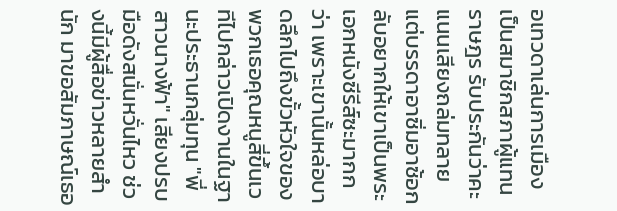อเทวดาเล่นการเมือง เป็นสมาชิกสภาผู้แทนราษฎร รับประกันว่าคะแนนเสียงถล่มทลาย แต่บรรดาอาซิ่มอาซ้อกลับอยากให้เขาเป็นพระเอกหนังซีรีส์ซะมากกว่า เพราะเขานั้นหล่อบาดลึกไปถึงขั้วหัวใจของพวกเธอคุณหนูสี่ขึ้นเวทีไปกล่าวเปิดงานในฐานะประธานกลุ่มทุน "พี่สาวนางฟ้า" เสียงปรบมือดังสนั่นหวั่นไหว ช่วงนี้มีผู้สื่อข่าวหลายสำนัก มาขอสัมภาษณ์เธอ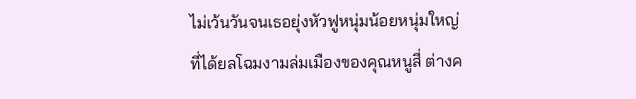ไม่เว้นวันจนเธอยุ่งหัวฟูหนุ่มน้อยหนุ่มใหญ่ที่ได้ยลโฉมงามล่มเมืองของคุณหนูสี่ ต่างค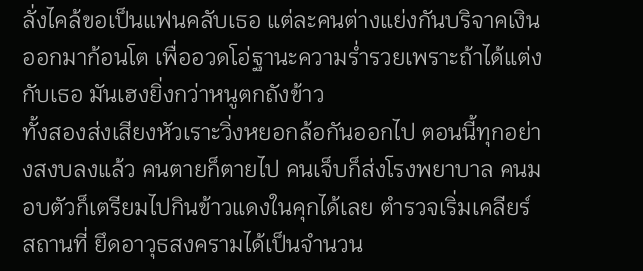ลั่งไคล้ขอเป็นแฟนคลับเธอ แต่ละคนต่างแย่งกันบริจาคเงินออกมาก้อนโต เพื่ออวดโอ่ฐานะความร่ำรวยเพราะถ้าได้แต่งกับเธอ มันเฮงยิ่งกว่าหนูตกถังข้าว
ทั้งสองส่งเสียงหัวเราะวิ่งหยอกล้อกันออกไป ตอนนี้ทุกอย่างสงบลงแล้ว คนตายก็ตายไป คนเจ็บก็ส่งโรงพยาบาล คนมอบตัวก็เตรียมไปกินข้าวแดงในคุกได้เลย ตำรวจเริ่มเคลียร์สถานที่ ยึดอาวุธสงครามได้เป็นจำนวน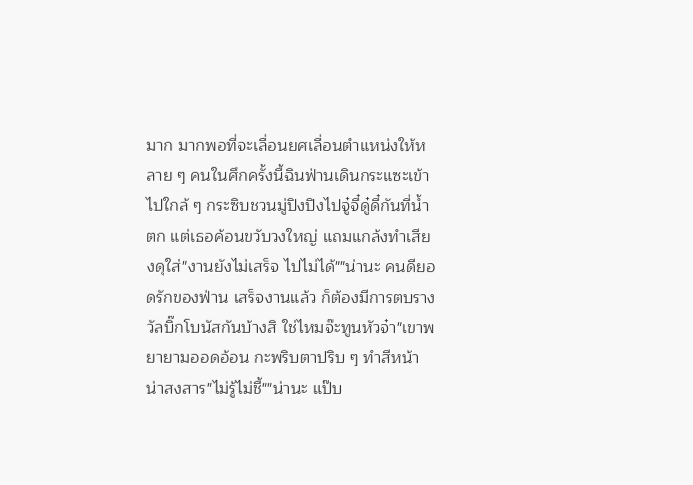มาก มากพอที่จะเลื่อนยศเลื่อนตำแหน่งให้หลาย ๆ คนในศึกครั้งนี้ฉินฟ่านเดินกระแซะเข้าไปใกล้ ๆ กระซิบชวนมู่ปิงปิงไปจู๋จี๋ดู๋ดี๋กันที่น้ำตก แต่เธอค้อนขวับวงใหญ่ แถมแกล้งทำเสียงดุใส่"งานยังไม่เสร็จ ไปไม่ได้""น่านะ คนดียอดรักของฟ่าน เสร็จงานแล้ว ก็ต้องมีการตบรางวัลบิ๊กโบนัสกันบ้างสิ ใช่ไหมจ๊ะทูนหัวจ๋า"เขาพยายามออดอ้อน กะพริบตาปริบ ๆ ทำสีหน้าน่าสงสาร"ไม่รู้ไม่ชี้""น่านะ แป๊บ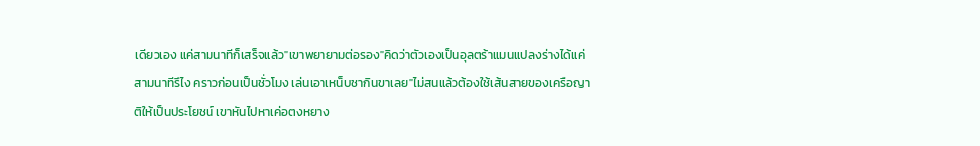เดียวเอง แค่สามนาทีก็เสร็จแล้ว"เขาพยายามต่อรอง"คิดว่าตัวเองเป็นอุลตร้าแมนแปลงร่างได้แค่สามนาทีรึไง คราวก่อนเป็นชั่วโมง เล่นเอาเหน็บชากินขาเลย"ไม่สนแล้วต้องใช้เส้นสายของเครือญาติให้เป็นประโยชน์ เขาหันไปหาเค่อตงหยาง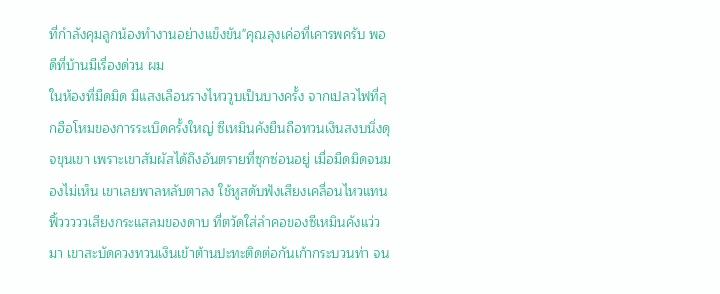ที่กำลังคุมลูกน้องทำงานอย่างแข็งขัน"คุณลุงเค่อที่เคารพครับ พอดีที่บ้านมีเรื่องด่วน ผม
ในห้องที่มืดมิด มีแสงเลือนรางไหววูบเป็นบางครั้ง จากเปลวไฟที่ลุกฮือโหมของการระเบิดครั้งใหญ่ ซีเหมินคังยืนถือทวนเงินสงบนิ่งดุจขุนเขา เพราะเขาสัมผัสได้ถึงอันตรายที่ซุกซ่อนอยู่ เมื่อมืดมิดจนมองไม่เห็น เขาเลยพาลหลับตาลง ใช้หูสดับฟังเสียงเคลื่อนไหวแทนฟิ้วววววเสียงกระแสลมของดาบ ที่ตวัดใส่ลำคอของซีเหมินคังแว่วมา เขาสะบัดควงทวนเงินเข้าต้านปะทะติดต่อกันเก้ากระบวนท่า จน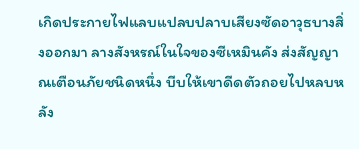เกิดประกายไฟแลบแปลบปลาบเสียงซัดอาวุธบางสิ่งออกมา ลางสังหรณ์ในใจของซีเหมินคัง ส่งสัญญาณเตือนภัยชนิดหนึ่ง บีบให้เขาดีดตัวถอยไปหลบหลัง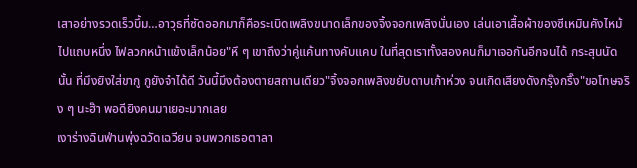เสาอย่างรวดเร็วบึ้ม…อาวุธที่ซัดออกมาก็คือระเบิดเพลิงขนาดเล็กของจิ้งจอกเพลิงนั่นเอง เล่นเอาเสื้อผ้าของซีเหมินคังไหม้ไปแถบหนึ่ง ไฟลวกหน้าแข้งเล็กน้อย"หึ ๆ เขาถึงว่าคู่แค้นทางคับแคบ ในที่สุดเราทั้งสองคนก็มาเจอกันอีกจนได้ กระสุนนัดนั้น ที่มึงยิงใส่ขากู กูยังจำได้ดี วันนี้มึงต้องตายสถานเดียว"จิ้งจอกเพลิงขยับดาบเก้าห่วง จนเกิดเสียงดังกรุ๊งกริ๊ง"ขอโทษจริง ๆ นะฮ๊า พอดียิงคนมาเยอะมากเลย
เงาร่างฉินฟ่านพุ่งฉวัดเฉวียน จนพวกเธอตาลา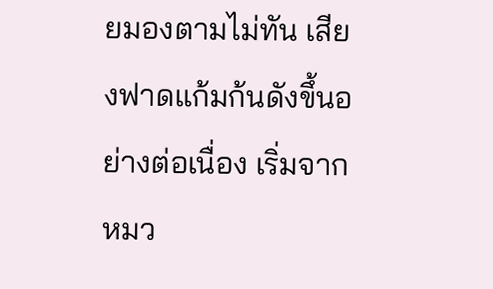ยมองตามไม่ทัน เสียงฟาดแก้มก้นดังขึ้นอย่างต่อเนื่อง เริ่มจากหมว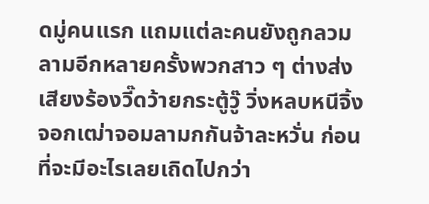ดมู่คนแรก แถมแต่ละคนยังถูกลวมลามอีกหลายครั้งพวกสาว ๆ ต่างส่งเสียงร้องวี๊ดว้ายกระตู้วู๊ วิ่งหลบหนีจิ้งจอกเฒ่าจอมลามกกันจ้าละหวั่น ก่อนที่จะมีอะไรเลยเถิดไปกว่า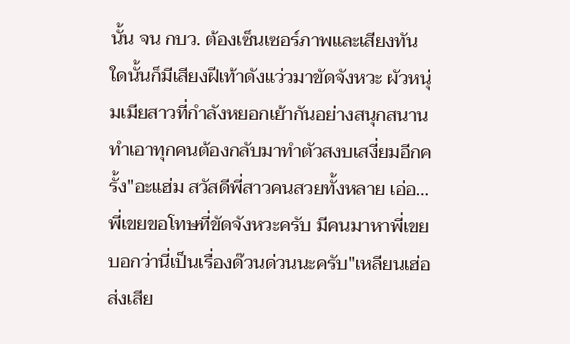นั้น จน กบว. ต้องเซ็นเซอร์ภาพและเสียงทันใดนั้นก็มีเสียงฝีเท้าดังแว่วมาขัดจังหวะ ผัวหนุ่มเมียสาวที่กำลังหยอกเย้ากันอย่างสนุกสนาน ทำเอาทุกคนต้องกลับมาทำตัวสงบเสงี่ยมอีกครั้ง"อะแฮ่ม สวัสดีพี่สาวคนสวยทั้งหลาย เอ่อ…พี่เขยขอโทษที่ขัดจังหวะครับ มีคนมาหาพี่เขย บอกว่านี่เป็นเรื่องด๊วนด่วนนะครับ"เหลียนเฮ่อส่งเสีย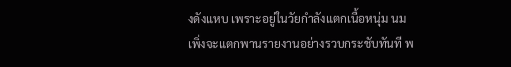งดังแหบ เพราะอยู่ในวัยกำลังแตกเนื้อหนุ่ม นมเพิ่งจะแตกพานรายงานอย่างรวบกระชับทันที พ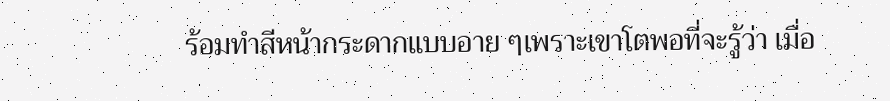ร้อมทำสีหน้ากระดากแบบอาย ๆเพราะเขาโตพอที่จะรู้ว่า เมื่อ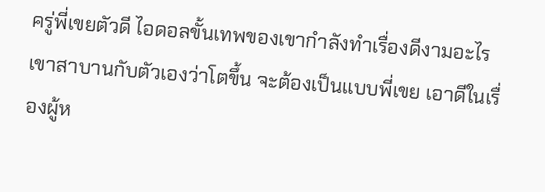ครู่พี่เขยตัวดี ไอดอลขั้นเทพของเขากำลังทำเรื่องดีงามอะไร เขาสาบานกับตัวเองว่าโตขึ้น จะต้องเป็นแบบพี่เขย เอาดีในเรื่องผู้ห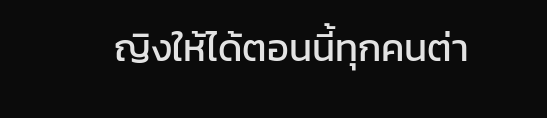ญิงให้ได้ตอนนี้ทุกคนต่า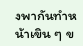งพากันทำหน้าเขิน ๆ ข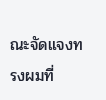ณะจัดแจงทรงผมที่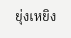ยุ่งเหยิง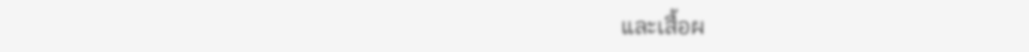และเสื้อผ